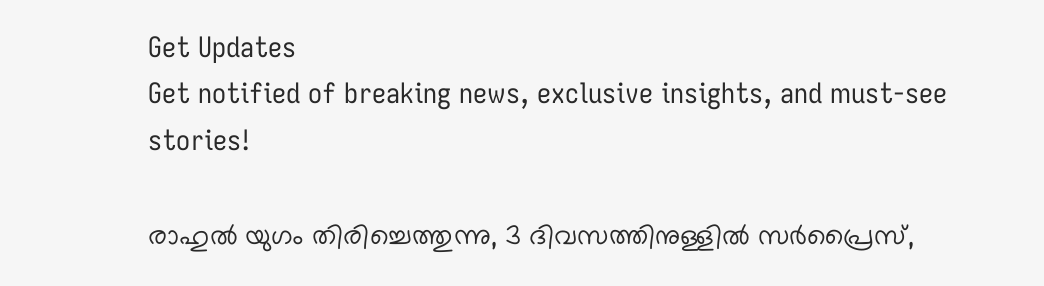Get Updates
Get notified of breaking news, exclusive insights, and must-see stories!

രാഹുല്‍ യുഗം തിരിച്ചെത്തുന്നു, 3 ദിവസത്തിനുള്ളില്‍ സര്‍പ്രൈസ്,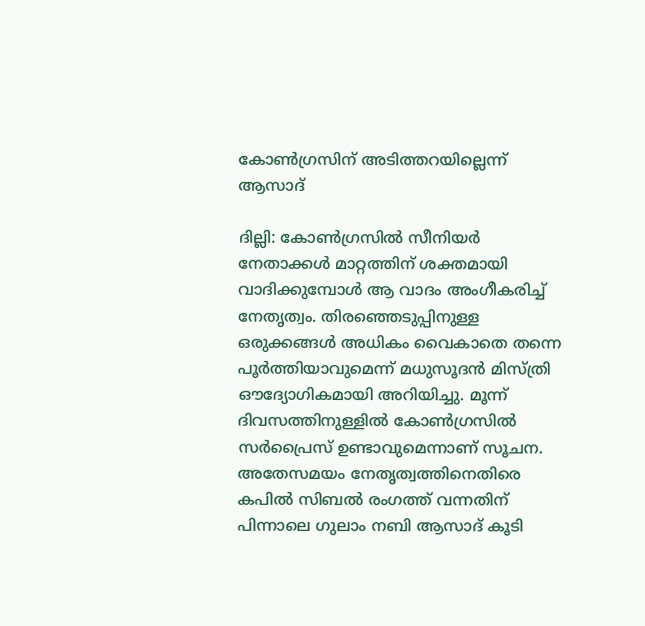കോണ്‍ഗ്രസിന് അടിത്തറയില്ലെന്ന് ആസാദ്

ദില്ലി: കോണ്‍ഗ്രസില്‍ സീനിയര്‍ നേതാക്കള്‍ മാറ്റത്തിന് ശക്തമായി വാദിക്കുമ്പോള്‍ ആ വാദം അംഗീകരിച്ച് നേതൃത്വം. തിരഞ്ഞെടുപ്പിനുള്ള ഒരുക്കങ്ങള്‍ അധികം വൈകാതെ തന്നെ പൂര്‍ത്തിയാവുമെന്ന് മധുസൂദന്‍ മിസ്ത്രി ഔദ്യോഗികമായി അറിയിച്ചു. മൂന്ന് ദിവസത്തിനുള്ളില്‍ കോണ്‍ഗ്രസില്‍ സര്‍പ്രൈസ് ഉണ്ടാവുമെന്നാണ് സൂചന. അതേസമയം നേതൃത്വത്തിനെതിരെ കപില്‍ സിബല്‍ രംഗത്ത് വന്നതിന് പിന്നാലെ ഗുലാം നബി ആസാദ് കൂടി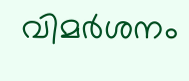വിമര്‍ശനം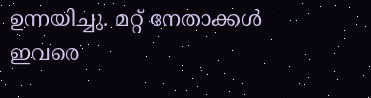ഉന്നയിച്ചു. മറ്റ് നേതാക്കള്‍ ഇവരെ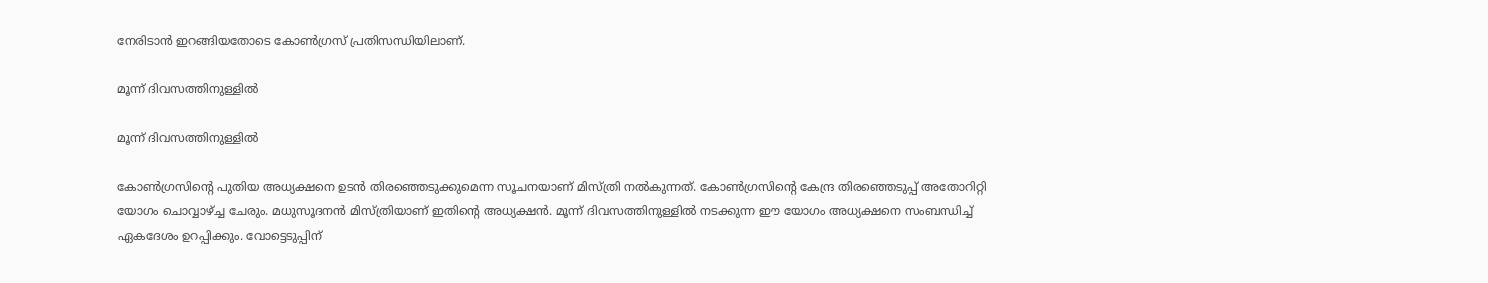നേരിടാന്‍ ഇറങ്ങിയതോടെ കോണ്‍ഗ്രസ് പ്രതിസന്ധിയിലാണ്.

മൂന്ന് ദിവസത്തിനുള്ളില്‍

മൂന്ന് ദിവസത്തിനുള്ളില്‍

കോണ്‍ഗ്രസിന്റെ പുതിയ അധ്യക്ഷനെ ഉടന്‍ തിരഞ്ഞെടുക്കുമെന്ന സൂചനയാണ് മിസ്ത്രി നല്‍കുന്നത്. കോണ്‍ഗ്രസിന്റെ കേന്ദ്ര തിരഞ്ഞെടുപ്പ് അതോറിറ്റി യോഗം ചൊവ്വാഴ്ച്ച ചേരും. മധുസൂദനന്‍ മിസ്ത്രിയാണ് ഇതിന്റെ അധ്യക്ഷന്‍. മൂന്ന് ദിവസത്തിനുള്ളില്‍ നടക്കുന്ന ഈ യോഗം അധ്യക്ഷനെ സംബന്ധിച്ച് ഏകദേശം ഉറപ്പിക്കും. വോട്ടെടുപ്പിന്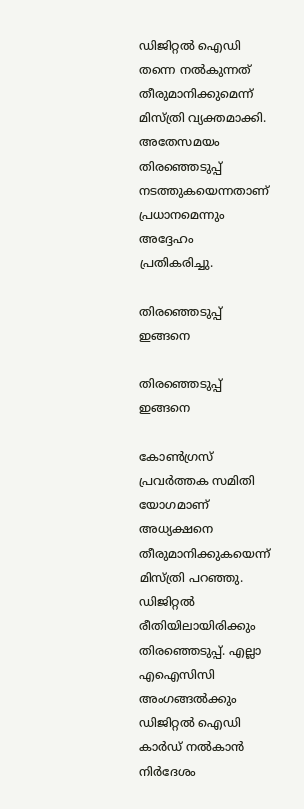ഡിജിറ്റല്‍ ഐഡി തന്നെ നല്‍കുന്നത് തീരുമാനിക്കുമെന്ന് മിസ്ത്രി വ്യക്തമാക്കി. അതേസമയം തിരഞ്ഞെടുപ്പ് നടത്തുകയെന്നതാണ് പ്രധാനമെന്നും അദ്ദേഹം പ്രതികരിച്ചു.

തിരഞ്ഞെടുപ്പ് ഇങ്ങനെ

തിരഞ്ഞെടുപ്പ് ഇങ്ങനെ

കോണ്‍ഗ്രസ് പ്രവര്‍ത്തക സമിതി യോഗമാണ് അധ്യക്ഷനെ തീരുമാനിക്കുകയെന്ന് മിസ്ത്രി പറഞ്ഞു. ഡിജിറ്റല്‍ രീതിയിലായിരിക്കും തിരഞ്ഞെടുപ്പ്. എല്ലാ എഐസിസി അംഗങ്ങല്‍ക്കും ഡിജിറ്റല്‍ ഐഡി കാര്‍ഡ് നല്‍കാന്‍ നിര്‍ദേശം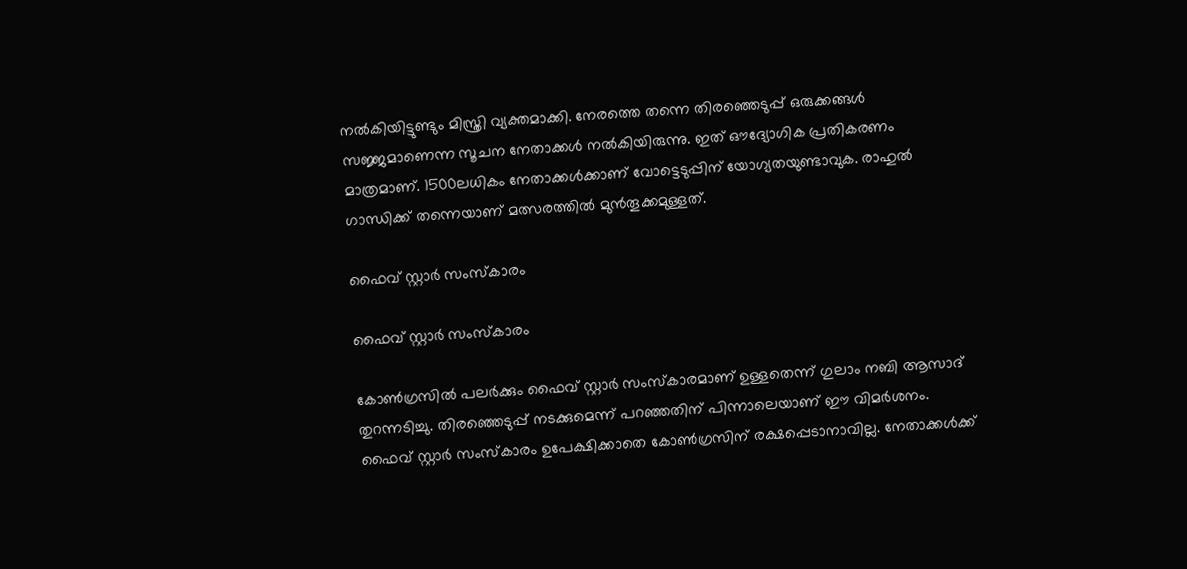നല്‍കിയിട്ടുണ്ടും മിസ്ത്രി വ്യക്തമാക്കി. നേരത്തെ തന്നെ തിരഞ്ഞെടുപ്പ് ഒരുക്കങ്ങള്‍ സജ്ജമാണെന്ന സൂചന നേതാക്കള്‍ നല്‍കിയിരുന്നു. ഇത് ഔദ്യോഗിക പ്രതികരണം മാത്രമാണ്. 1500ലധികം നേതാക്കള്‍ക്കാണ് വോട്ടെടുപ്പിന് യോഗ്യതയുണ്ടാവുക. രാഹുല്‍ ഗാന്ധിക്ക് തന്നെയാണ് മത്സരത്തില്‍ മുന്‍തൂക്കമുള്ളത്.

ഫൈവ് സ്റ്റാര്‍ സംസ്‌കാരം

ഫൈവ് സ്റ്റാര്‍ സംസ്‌കാരം

കോണ്‍ഗ്രസില്‍ പലര്‍ക്കും ഫൈവ് സ്റ്റാര്‍ സംസ്‌കാരമാണ് ഉള്ളതെന്ന് ഗുലാം നബി ആസാദ് തുറന്നടിച്ചു. തിരഞ്ഞെടുപ്പ് നടക്കുമെന്ന് പറഞ്ഞതിന് പിന്നാലെയാണ് ഈ വിമര്‍ശനം. ഫൈവ് സ്റ്റാര്‍ സംസ്‌കാരം ഉപേക്ഷിക്കാതെ കോണ്‍ഗ്രസിന് രക്ഷപ്പെടാനാവില്ല. നേതാക്കള്‍ക്ക്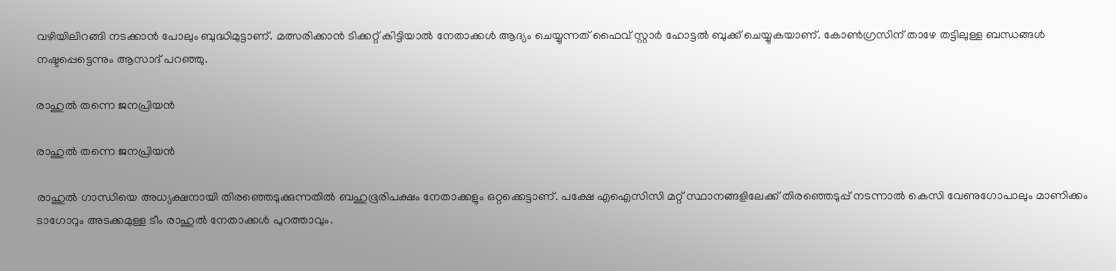വഴിയിലിറങ്ങി നടക്കാന്‍ പോലും ബുദ്ധിമുട്ടാണ്. മത്സരിക്കാന്‍ ടിക്കറ്റ് കിട്ടിയാല്‍ നേതാക്കള്‍ ആദ്യം ചെയ്യുന്നത് ഫൈവ് സ്റ്റാര്‍ ഹോട്ടല്‍ ബുക്ക് ചെയ്യുകയാണ്. കോണ്‍ഗ്രസിന് താഴേ തട്ടിലുള്ള ബന്ധങ്ങള്‍ നഷ്ടപ്പെട്ടെന്നും ആസാദ് പറഞ്ഞു.

രാഹുല്‍ തന്നെ ജനപ്രിയന്‍

രാഹുല്‍ തന്നെ ജനപ്രിയന്‍

രാഹുല്‍ ഗാന്ധിയെ അധ്യക്ഷനായി തിരഞ്ഞെടുക്കുന്നതില്‍ ബഹുഭൂരിപക്ഷം നേതാക്കളും ഒറ്റക്കെട്ടാണ്. പക്ഷേ എഐസിസി മറ്റ് സ്ഥാനങ്ങളിലേക്ക് തിരഞ്ഞെടുപ്പ് നടന്നാല്‍ കെസി വേണുഗോപാലും മാണിക്കം ടാഗോറും അടക്കമുള്ള ടീം രാഹുല്‍ നേതാക്കള്‍ പുറത്താവും.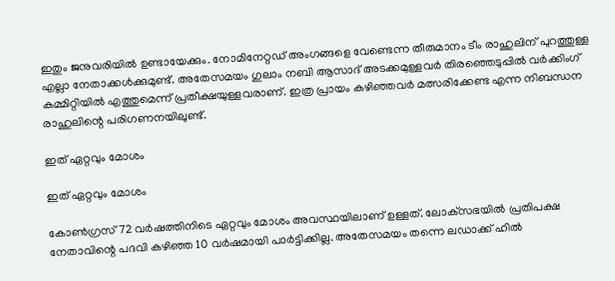ഇതും ജനുവരിയില്‍ ഉണ്ടായേക്കും. നോമിനേറ്റഡ് അംഗങ്ങളെ വേണ്ടെന്ന തീരുമാനം ടീം രാഹുലിന് പുറത്തുള്ള എല്ലാ നേതാക്കള്‍ക്കുമുണ്ട്. അതേസമയം ഗുലാം നബി ആസാദ് അടക്കമുള്ളവര്‍ തിരഞ്ഞെടുപ്പില്‍ വര്‍ക്കിംഗ് കമ്മിറ്റിയില്‍ എത്തുമെന്ന് പ്രതീക്ഷയുള്ളവരാണ്. ഇത്ര പ്രായം കഴിഞ്ഞവര്‍ മത്സരിക്കേണ്ട എന്ന നിബന്ധന രാഹുലിന്റെ പരിഗണനയിലുണ്ട്.

ഇത് ഏറ്റവും മോശം

ഇത് ഏറ്റവും മോശം

കോണ്‍ഗ്രസ് 72 വര്‍ഷത്തിനിടെ ഏറ്റവും മോശം അവസ്ഥയിലാണ് ഉള്ളത്. ലോക്‌സഭയില്‍ പ്രതിപക്ഷ നേതാവിന്റെ പദവി കഴിഞ്ഞ 10 വര്‍ഷമായി പാര്‍ട്ടിക്കില്ല. അതേസമയം തന്നെ ലഡാക്ക് ഹില്‍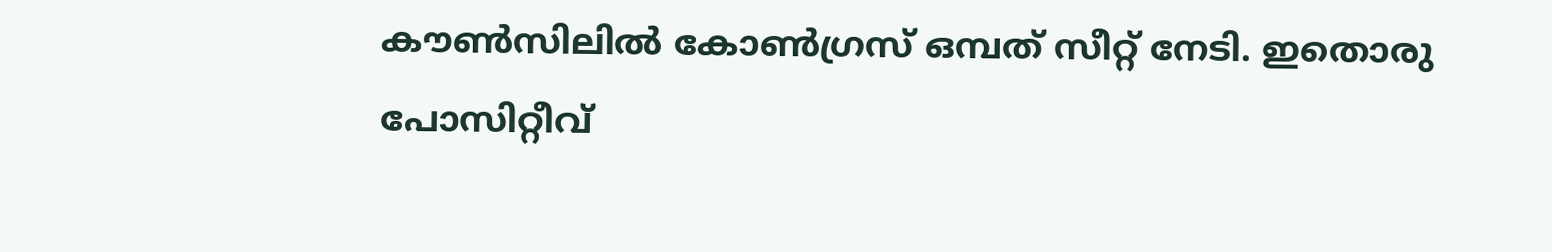കൗണ്‍സിലില്‍ കോണ്‍ഗ്രസ് ഒമ്പത് സീറ്റ് നേടി. ഇതൊരു പോസിറ്റീവ്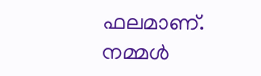ഫലമാണ്. നമ്മള്‍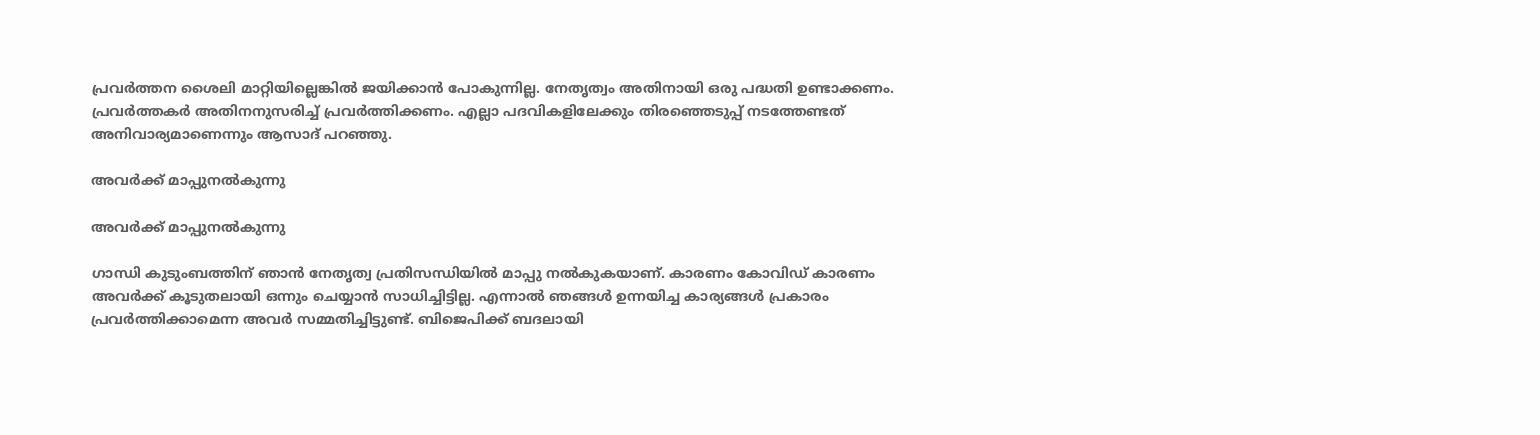പ്രവര്‍ത്തന ശൈലി മാറ്റിയില്ലെങ്കില്‍ ജയിക്കാന്‍ പോകുന്നില്ല. നേതൃത്വം അതിനായി ഒരു പദ്ധതി ഉണ്ടാക്കണം. പ്രവര്‍ത്തകര്‍ അതിനനുസരിച്ച് പ്രവര്‍ത്തിക്കണം. എല്ലാ പദവികളിലേക്കും തിരഞ്ഞെടുപ്പ് നടത്തേണ്ടത് അനിവാര്യമാണെന്നും ആസാദ് പറഞ്ഞു.

അവര്‍ക്ക് മാപ്പുനല്‍കുന്നു

അവര്‍ക്ക് മാപ്പുനല്‍കുന്നു

ഗാന്ധി കുടുംബത്തിന് ഞാന്‍ നേതൃത്വ പ്രതിസന്ധിയില്‍ മാപ്പു നല്‍കുകയാണ്. കാരണം കോവിഡ് കാരണം അവര്‍ക്ക് കൂടുതലായി ഒന്നും ചെയ്യാന്‍ സാധിച്ചിട്ടില്ല. എന്നാല്‍ ഞങ്ങള്‍ ഉന്നയിച്ച കാര്യങ്ങള്‍ പ്രകാരം പ്രവര്‍ത്തിക്കാമെന്ന അവര്‍ സമ്മതിച്ചിട്ടുണ്ട്. ബിജെപിക്ക് ബദലായി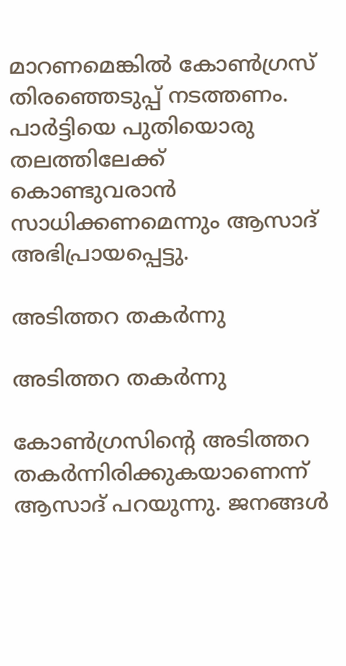മാറണമെങ്കില്‍ കോണ്‍ഗ്രസ് തിരഞ്ഞെടുപ്പ് നടത്തണം. പാര്‍ട്ടിയെ പുതിയൊരു തലത്തിലേക്ക് കൊണ്ടുവരാന്‍ സാധിക്കണമെന്നും ആസാദ് അഭിപ്രായപ്പെട്ടു.

അടിത്തറ തകര്‍ന്നു

അടിത്തറ തകര്‍ന്നു

കോണ്‍ഗ്രസിന്റെ അടിത്തറ തകര്‍ന്നിരിക്കുകയാണെന്ന് ആസാദ് പറയുന്നു. ജനങ്ങള്‍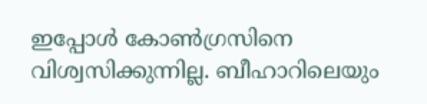ഇപ്പോള്‍ കോണ്‍ഗ്രസിനെ വിശ്വസിക്കുന്നില്ല. ബീഹാറിലെയും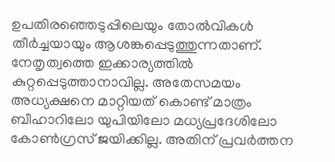ഉപതിരഞ്ഞെടുപ്പിലെയും തോല്‍വികള്‍ തീര്‍ച്ചയായും ആശങ്കപ്പെടുത്തുന്നതാണ്. നേതൃത്വത്തെ ഇക്കാര്യത്തില്‍ കുറ്റപ്പെടുത്താനാവില്ല. അതേസമയം അധ്യക്ഷനെ മാറ്റിയത് കൊണ്ട് മാത്രം ബീഹാറിലോ യുപിയിലോ മധ്യപ്രദേശിലോ കോണ്‍ഗ്രസ് ജയിക്കില്ല. അതിന് പ്രവര്‍ത്തന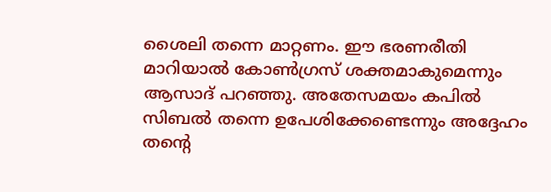ശൈലി തന്നെ മാറ്റണം. ഈ ഭരണരീതി മാറിയാല്‍ കോണ്‍ഗ്രസ് ശക്തമാകുമെന്നും ആസാദ് പറഞ്ഞു. അതേസമയം കപില്‍ സിബല്‍ തന്നെ ഉപേശിക്കേണ്ടെന്നും അദ്ദേഹം തന്റെ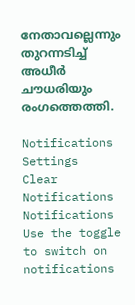നേതാവല്ലെന്നും തുറന്നടിച്ച് അധീര്‍ ചൗധരിയും രംഗത്തെത്തി.

Notifications
Settings
Clear Notifications
Notifications
Use the toggle to switch on notifications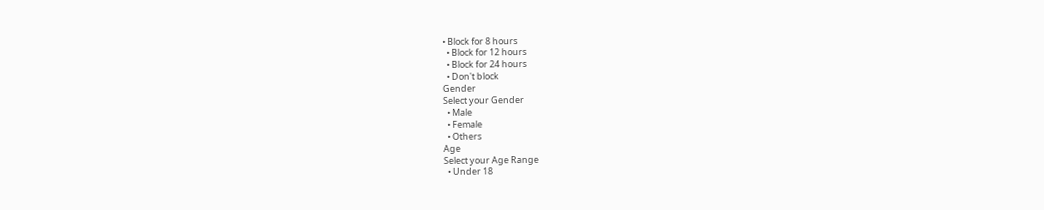• Block for 8 hours
  • Block for 12 hours
  • Block for 24 hours
  • Don't block
Gender
Select your Gender
  • Male
  • Female
  • Others
Age
Select your Age Range
  • Under 18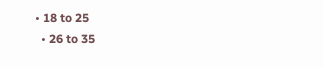• 18 to 25
  • 26 to 35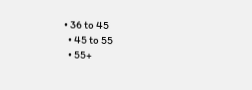• 36 to 45
  • 45 to 55
  • 55+